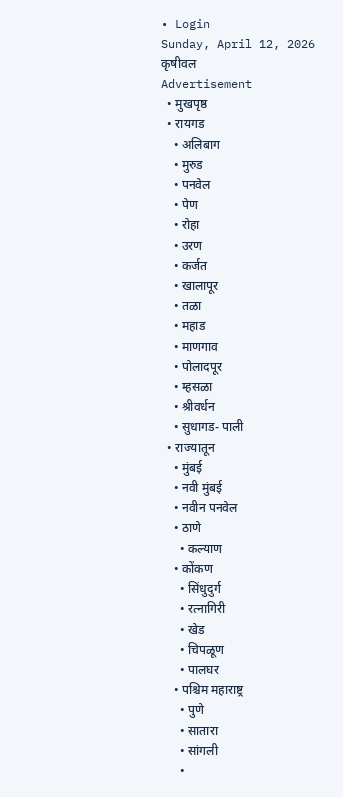• Login
Sunday, April 12, 2026
कृषीवल
Advertisement
  • मुखपृष्ठ
  • रायगड
    • अलिबाग
    • मुरुड
    • पनवेल
    • पेण
    • रोहा
    • उरण
    • कर्जत
    • खालापूर
    • तळा
    • महाड
    • माणगाव
    • पोलादपूर
    • म्हसळा
    • श्रीवर्धन
    • सुधागड- पाली
  • राज्यातून
    • मुंबई
    • नवी मुंबई
    • नवीन पनवेल
    • ठाणे
      • कल्याण
    • कोंकण
      • सिंधुदुर्ग
      • रत्नागिरी
      • खेड
      • चिपळूण
      • पालघर
    • पश्चिम महाराष्ट्र
      • पुणे
      • सातारा
      • सांगली
      •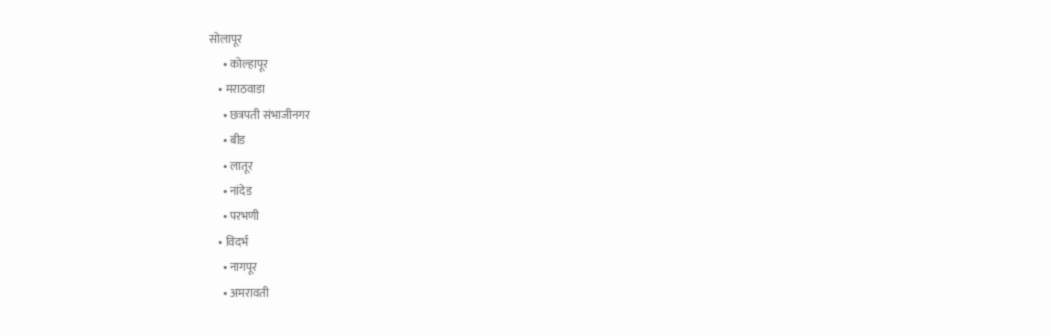सोलापूर
      • कोल्हापूर
    • मराठवाडा
      • छत्रपती संभाजीनगर
      • बीड
      • लातूर
      • नांदेड
      • परभणी
    • विदर्भ
      • नागपूर
      • अमरावती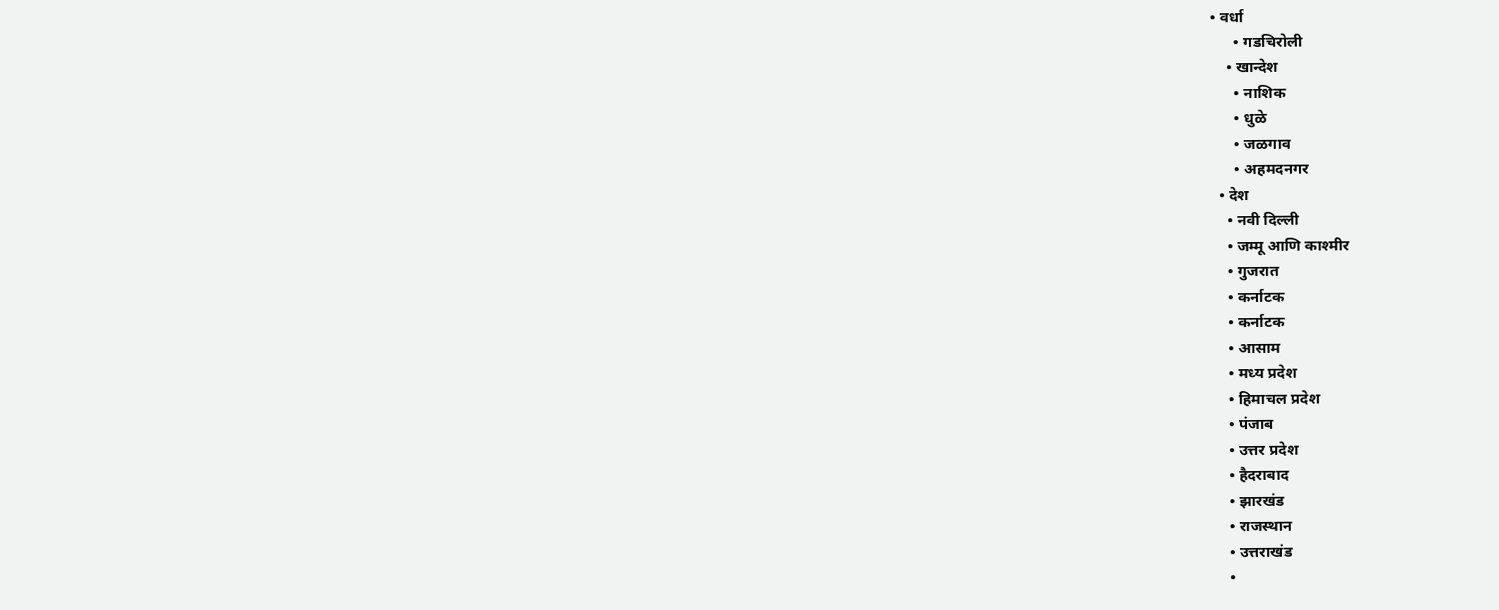• वर्धा
      • गडचिरोली
    • खान्देश
      • नाशिक
      • धुळे
      • जळगाव
      • अहमदनगर
  • देश
    • नवी दिल्ली
    • जम्मू आणि काश्मीर
    • गुजरात
    • कर्नाटक
    • कर्नाटक
    • आसाम
    • मध्य प्रदेश
    • हिमाचल प्रदेश
    • पंजाब
    • उत्तर प्रदेश
    • हैदराबाद
    • झारखंड
    • राजस्थान
    • उत्तराखंड
    •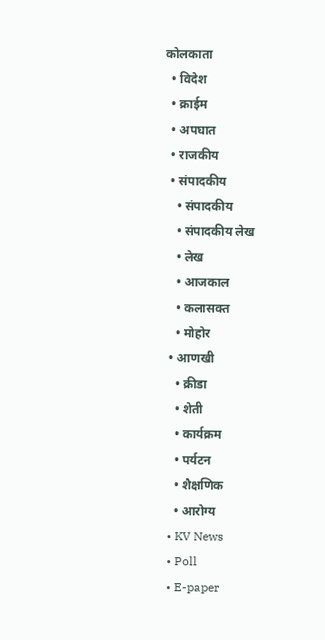कोलकाता
  • विदेश
  • क्राईम
  • अपघात
  • राजकीय
  • संपादकीय
    • संपादकीय
    • संपादकीय लेख
    • लेख
    • आजकाल
    • कलासक्त
    • मोहोर
  • आणखी
    • क्रीडा
    • शेती
    • कार्यक्रम
    • पर्यटन
    • शैक्षणिक
    • आरोग्य
  • KV News
  • Poll
  • E-paper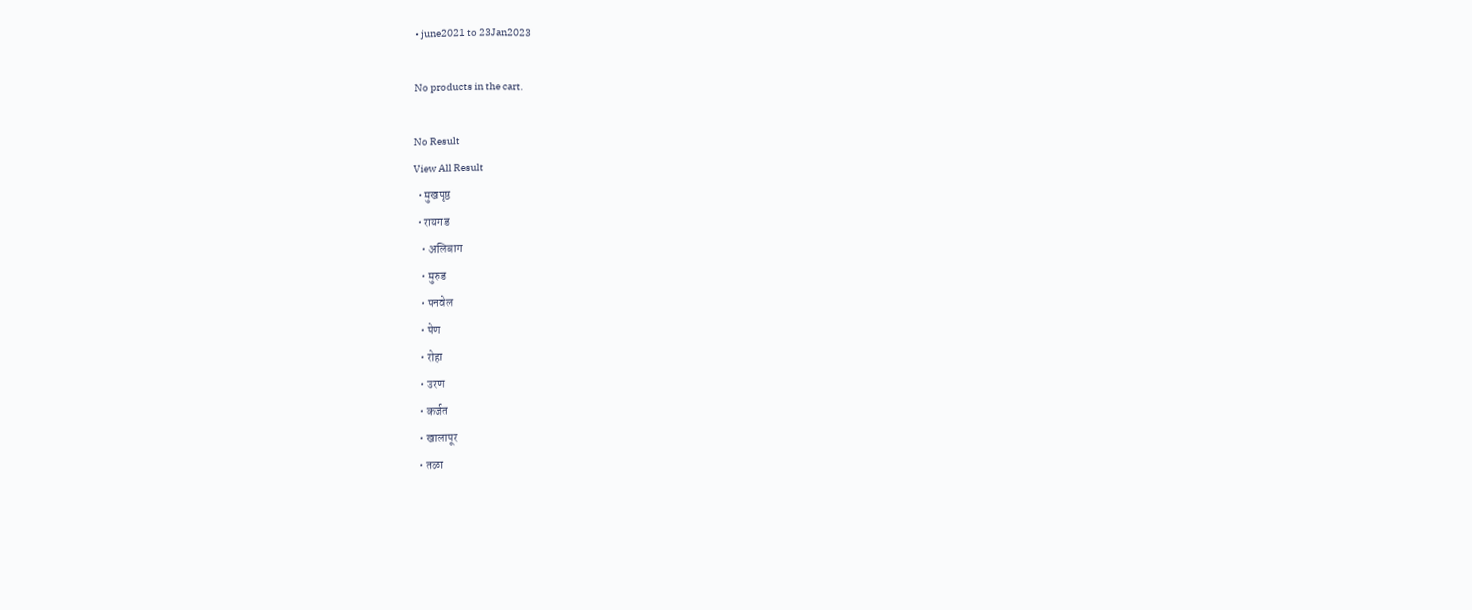• june2021 to 23Jan2023

No products in the cart.

No Result
View All Result
  • मुखपृष्ठ
  • रायगड
    • अलिबाग
    • मुरुड
    • पनवेल
    • पेण
    • रोहा
    • उरण
    • कर्जत
    • खालापूर
    • तळा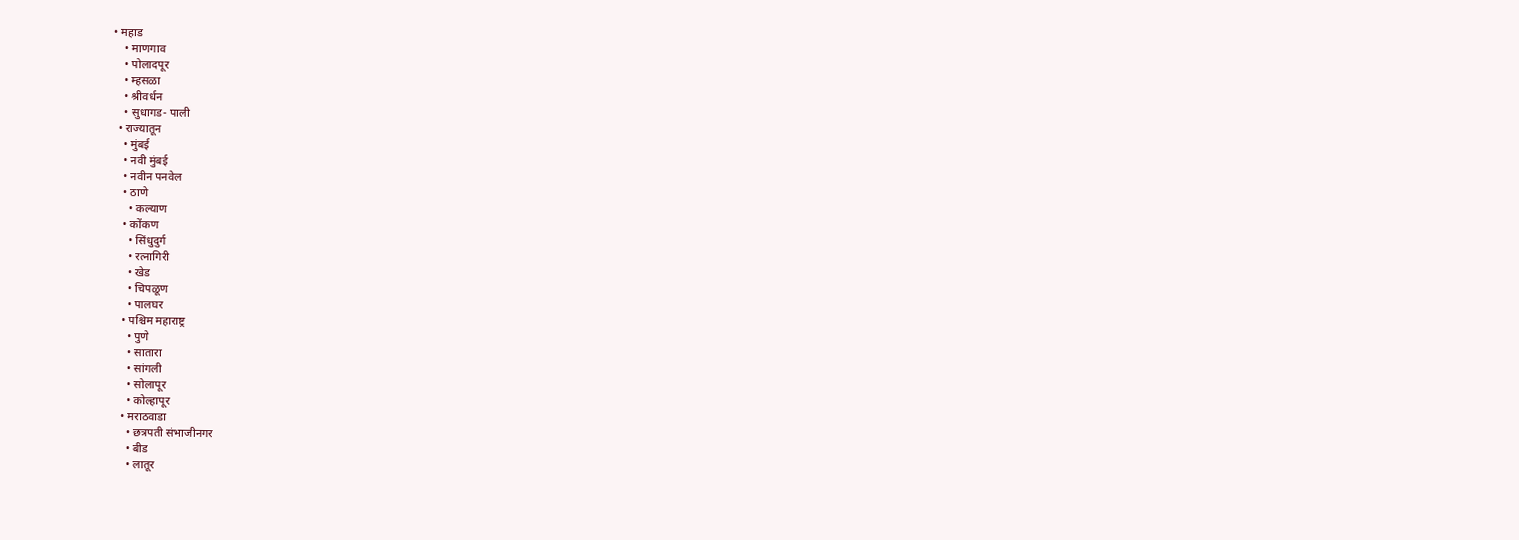• महाड
    • माणगाव
    • पोलादपूर
    • म्हसळा
    • श्रीवर्धन
    • सुधागड- पाली
  • राज्यातून
    • मुंबई
    • नवी मुंबई
    • नवीन पनवेल
    • ठाणे
      • कल्याण
    • कोंकण
      • सिंधुदुर्ग
      • रत्नागिरी
      • खेड
      • चिपळूण
      • पालघर
    • पश्चिम महाराष्ट्र
      • पुणे
      • सातारा
      • सांगली
      • सोलापूर
      • कोल्हापूर
    • मराठवाडा
      • छत्रपती संभाजीनगर
      • बीड
      • लातूर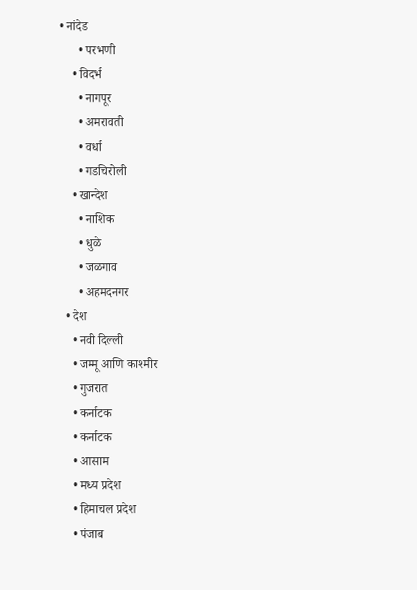• नांदेड
      • परभणी
    • विदर्भ
      • नागपूर
      • अमरावती
      • वर्धा
      • गडचिरोली
    • खान्देश
      • नाशिक
      • धुळे
      • जळगाव
      • अहमदनगर
  • देश
    • नवी दिल्ली
    • जम्मू आणि काश्मीर
    • गुजरात
    • कर्नाटक
    • कर्नाटक
    • आसाम
    • मध्य प्रदेश
    • हिमाचल प्रदेश
    • पंजाब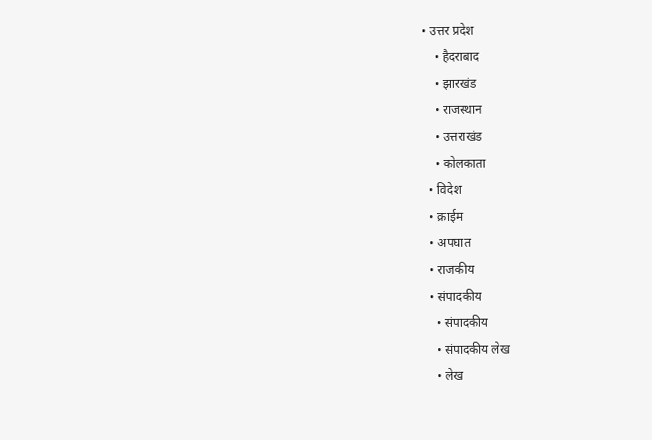• उत्तर प्रदेश
    • हैदराबाद
    • झारखंड
    • राजस्थान
    • उत्तराखंड
    • कोलकाता
  • विदेश
  • क्राईम
  • अपघात
  • राजकीय
  • संपादकीय
    • संपादकीय
    • संपादकीय लेख
    • लेख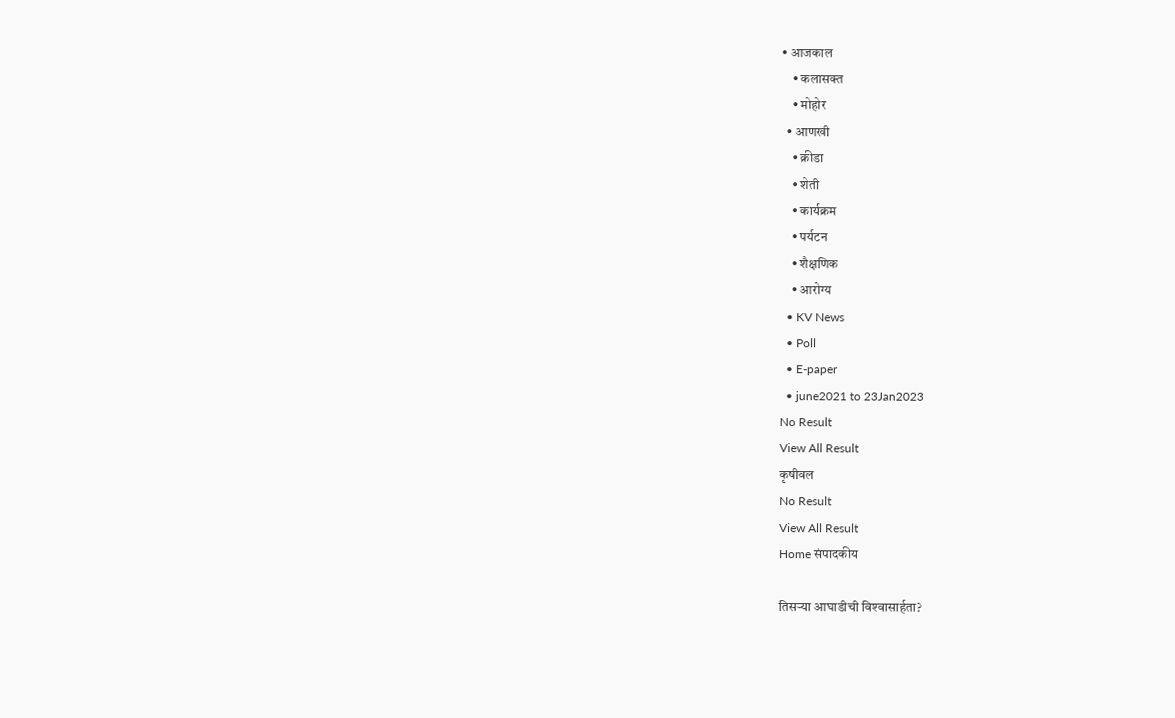• आजकाल
    • कलासक्त
    • मोहोर
  • आणखी
    • क्रीडा
    • शेती
    • कार्यक्रम
    • पर्यटन
    • शैक्षणिक
    • आरोग्य
  • KV News
  • Poll
  • E-paper
  • june2021 to 23Jan2023
No Result
View All Result
कृषीवल
No Result
View All Result
Home संपादकीय

तिसर्‍या आघाडीची विश्‍वासार्हता?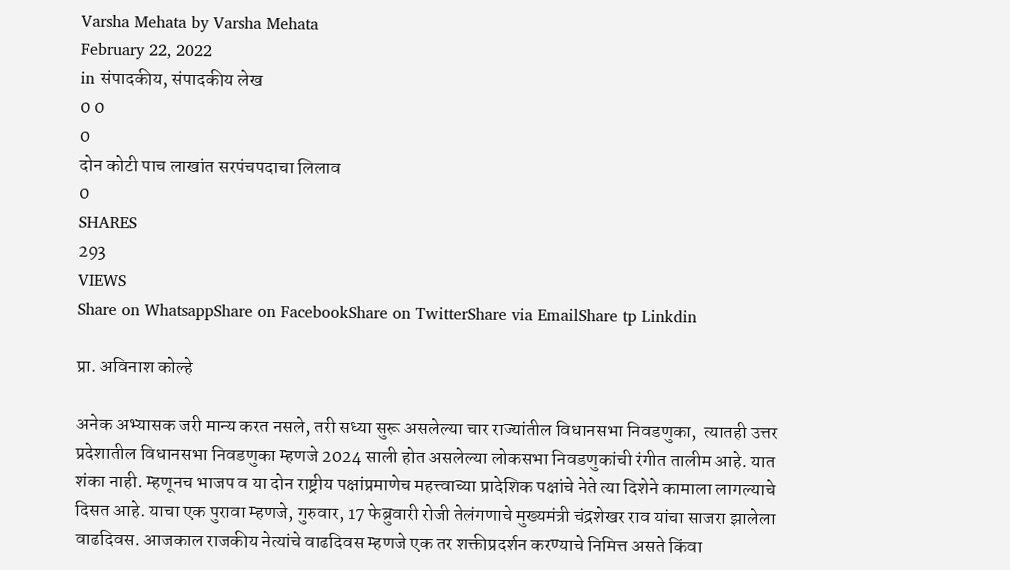Varsha Mehata by Varsha Mehata
February 22, 2022
in संपादकीय, संपादकीय लेख
0 0
0
दोन कोटी पाच लाखांत सरपंचपदाचा लिलाव
0
SHARES
293
VIEWS
Share on WhatsappShare on FacebookShare on TwitterShare via EmailShare tp Linkdin

प्रा. अविनाश कोल्हे

अनेक अभ्यासक जरी मान्य करत नसले, तरी सध्या सुरू असलेल्या चार राज्यांतील विधानसभा निवडणुका,  त्यातही उत्तर प्रदेशातील विधानसभा निवडणुका म्हणजे 2024 साली होत असलेल्या लोकसभा निवडणुकांची रंगीत तालीम आहे. यात शंका नाही. म्हणूनच भाजप व या दोन राष्ट्रीय पक्षांप्रमाणेच महत्त्वाच्या प्रादेशिक पक्षांचे नेते त्या दिशेने कामाला लागल्याचे दिसत आहे. याचा एक पुरावा म्हणजे, गुरुवार, 17 फेब्रुवारी रोजी तेलंगणाचे मुख्यमंत्री चंद्रशेखर राव यांचा साजरा झालेला वाढदिवस. आजकाल राजकीय नेत्यांचे वाढदिवस म्हणजे एक तर शक्तीप्रदर्शन करण्याचे निमित्त असते किंवा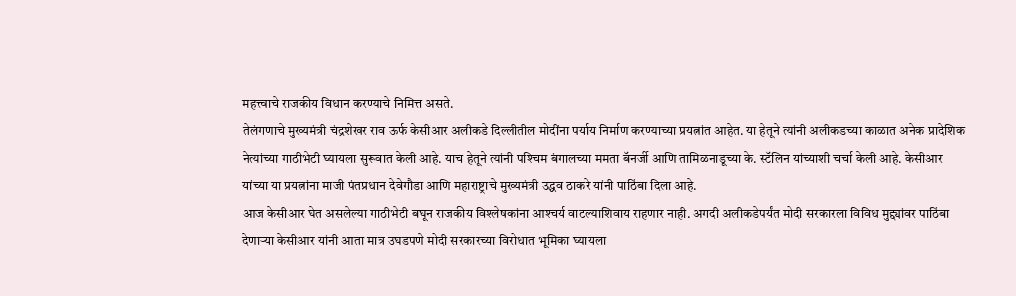महत्त्वाचे राजकीय विधान करण्याचे निमित्त असते.
तेलंगणाचे मुख्यमंत्री चंद्रशेखर राव ऊर्फ केसीआर अलीकडे दिल्लीतील मोदींना पर्याय निर्माण करण्याच्या प्रयत्नांत आहेत. या हेतूने त्यांनी अलीकडच्या काळात अनेक प्रादेशिक नेत्यांच्या गाठीभेटी घ्यायला सुरूवात केली आहे. याच हेतूने त्यांनी पश्‍चिम बंगालच्या ममता बॅनर्जी आणि तामिळनाडूच्या के. स्टॅलिन यांच्याशी चर्चा केली आहे. केसीआर यांच्या या प्रयत्नांना माजी पंतप्रधान देवेगौडा आणि महाराष्ट्राचे मुख्यमंत्री उद्धव ठाकरे यांनी पाठिंबा दिला आहे.
आज केसीआर घेत असलेल्या गाठीभेटी बघून राजकीय विश्‍लेषकांना आश्‍चर्य वाटल्याशिवाय राहणार नाही. अगदी अलीकडेपर्यंत मोदी सरकारला विविध मुद्द्यांवर पाठिंबा देणार्‍या केसीआर यांनी आता मात्र उघडपणे मोदी सरकारच्या विरोधात भूमिका घ्यायला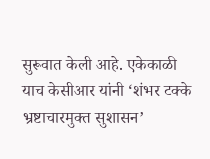सुरूवात केली आहे. एकेकाळी याच केसीआर यांनी ‘शंभर टक्के भ्रष्टाचारमुक्त सुशासन’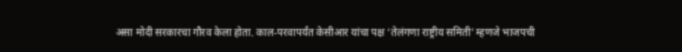असा मोदी सरकारचा गौरव केला होता. काल-परवापर्यंत केसीआर यांचा पक्ष ‘तेलंगणा राष्ट्रीय समिती’ म्हणजे भाजपची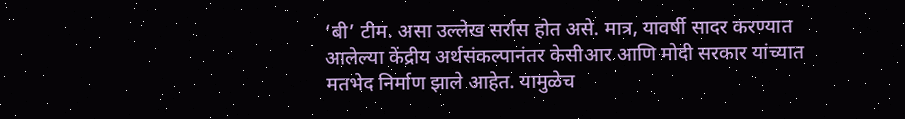‘बी’ टीम. असा उल्लेख सर्रास होत असे. मात्र, यावर्षी सादर करण्यात आलेल्या केंद्रीय अर्थसंकल्पानंतर केसीआर आणि मोदी सरकार यांच्यात मतभेद निर्माण झाले आहेत. यामुळेच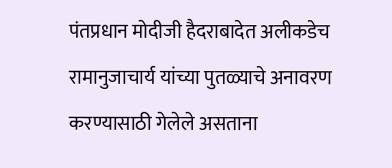पंतप्रधान मोदीजी हैदराबादेत अलीकडेच रामानुजाचार्य यांच्या पुतळ्याचे अनावरण करण्यासाठी गेलेले असताना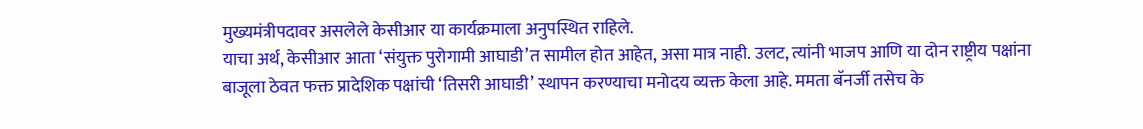मुख्यमंत्रीपदावर असलेले केसीआर या कार्यक्रमाला अनुपस्थित राहिले.
याचा अर्थ, केसीआर आता ‘संयुक्त पुरोगामी आघाडी’त सामील होत आहेत, असा मात्र नाही. उलट, त्यांनी भाजप आणि या दोन राष्ट्रीय पक्षांना बाजूला ठेवत फक्त प्रादेशिक पक्षांची ‘तिसरी आघाडी’ स्थापन करण्याचा मनोदय व्यक्त केला आहे. ममता बॅनर्जी तसेच के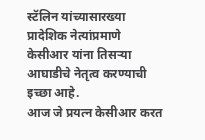स्टॅलिन यांच्यासारख्या प्रादेशिक नेत्यांप्रमाणे केसीआर यांना तिसर्‍या आघाडीचे नेतृत्व करण्याची इच्छा आहे.
आज जे प्रयत्न केसीआर करत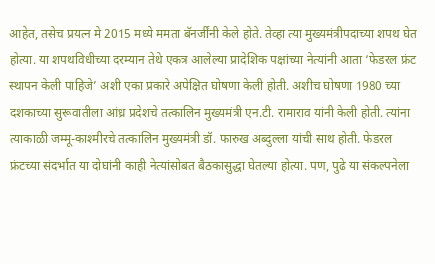आहेत, तसेच प्रयत्न मे 2015 मध्ये ममता बॅनर्जींनी केले होते. तेव्हा त्या मुख्यमंत्रीपदाच्या शपथ घेत होत्या. या शपथविधीच्या दरम्यान तेथे एकत्र आलेल्या प्रादेशिक पक्षांच्या नेत्यांनी आता ‘फेडरल फ्रंट स्थापन केली पाहिजे’ अशी एका प्रकारे अपेक्षित घोषणा केली होती. अशीच घोषणा 1980 च्या दशकाच्या सुरूवातीला आंध्र प्रदेशचे तत्कालिन मुख्यमंत्री एन.टी. रामाराव यांनी केली होती. त्यांना त्याकाळी जम्मू-काश्मीरचे तत्कालिन मुख्यमंत्री डॉ. फारुख अब्दुल्ला यांची साथ होती. फेडरल फ्रंटच्या संदर्भात या दोघांनी काही नेत्यांसोबत बैठकासुद्धा घेतल्या होत्या. पण, पुढे या संकल्पनेला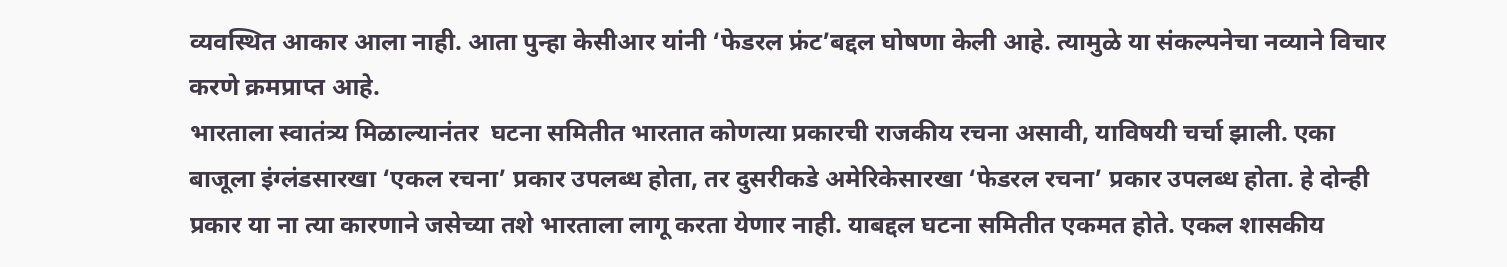व्यवस्थित आकार आला नाही. आता पुन्हा केसीआर यांनी ‘फेडरल फ्रंट’बद्दल घोषणा केली आहे. त्यामुळे या संकल्पनेचा नव्याने विचार करणे क्रमप्राप्त आहे.
भारताला स्वातंत्र्य मिळाल्यानंतर  घटना समितीत भारतात कोणत्या प्रकारची राजकीय रचना असावी, याविषयी चर्चा झाली. एका बाजूला इंग्लंडसारखा ‘एकल रचना’ प्रकार उपलब्ध होता, तर दुसरीकडे अमेरिकेसारखा ‘फेडरल रचना’ प्रकार उपलब्ध होता. हे दोन्ही प्रकार या ना त्या कारणाने जसेच्या तशे भारताला लागू करता येणार नाही. याबद्दल घटना समितीत एकमत होते. एकल शासकीय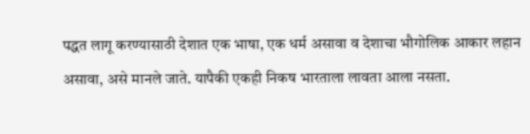पद्धत लागू करण्यासाठी देशात एक भाषा, एक धर्म असावा व देशाचा भौगोलिक आकार लहान असावा, असे मानले जाते. यापैकी एकही निकष भारताला लावता आला नसता.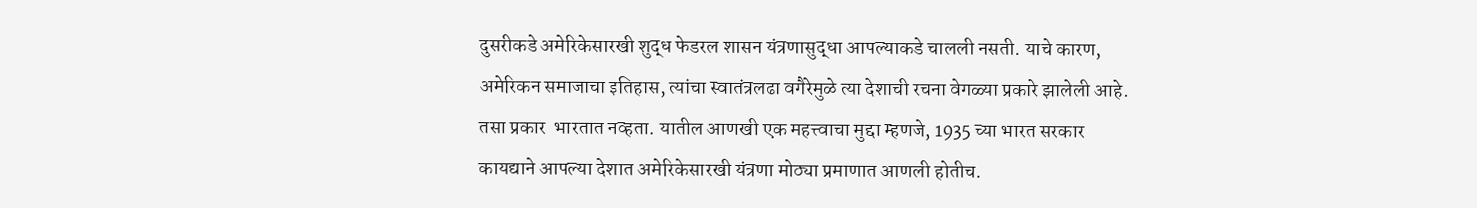दुसरीकडे अमेरिकेसारखी शुद्ध फेडरल शासन यंत्रणासुद्धा आपल्याकडे चालली नसती. याचे कारण, अमेरिकन समाजाचा इतिहास, त्यांचा स्वातंत्रलढा वगैरेमुळे त्या देशाची रचना वेगळ्या प्रकारे झालेली आहे. तसा प्रकार  भारतात नव्हता. यातील आणखी एक महत्त्वाचा मुद्दा म्हणजे, 1935 च्या भारत सरकार कायद्याने आपल्या देशात अमेरिकेसारखी यंत्रणा मोठ्या प्रमाणात आणली होतीच.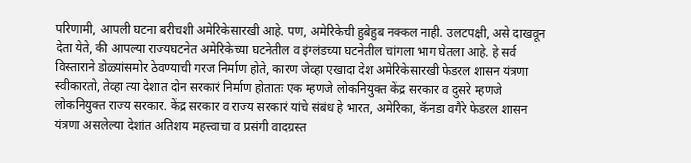परिणामी, आपली घटना बरीचशी अमेरिकेसारखी आहे. पण, अमेरिकेची हुबेहुब नक्कल नाही. उलटपक्षी, असे दाखवून देता येते, की आपल्या राज्यघटनेत अमेरिकेच्या घटनेतील व इंग्लंडच्या घटनेतील चांगला भाग घेतला आहे. हे सर्व विस्ताराने डोळ्यांसमोर ठेवण्याची गरज निर्माण होते, कारण जेव्हा एखादा देश अमेरिकेसारखी फेडरल शासन यंत्रणा स्वीकारतो, तेव्हा त्या देशात दोन सरकारं निर्माण होतातः एक म्हणजे लोकनियुक्त केंद्र सरकार व दुसरे म्हणजे लोकनियुक्त राज्य सरकार. केंद्र सरकार व राज्य सरकारं यांचे संबंध हे भारत, अमेरिका, कॅनडा वगैरे फेडरल शासन यंत्रणा असलेल्या देशांत अतिशय महत्त्वाचा व प्रसंगी वादग्रस्त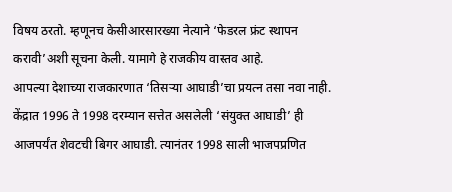विषय ठरतो. म्हणूनच केसीआरसारख्या नेत्याने ‘फेडरल फ्रंट स्थापन करावी’अशी सूचना केली. यामागे हे राजकीय वास्तव आहे.
आपल्या देशाच्या राजकारणात ‘तिसर्‍या आघाडी’चा प्रयत्न तसा नवा नाही. केंद्रात 1996 ते 1998 दरम्यान सत्तेत असलेली ‘संयुक्त आघाडी’ ही आजपर्यंत शेवटची बिगर आघाडी. त्यानंतर 1998 साली भाजपप्रणित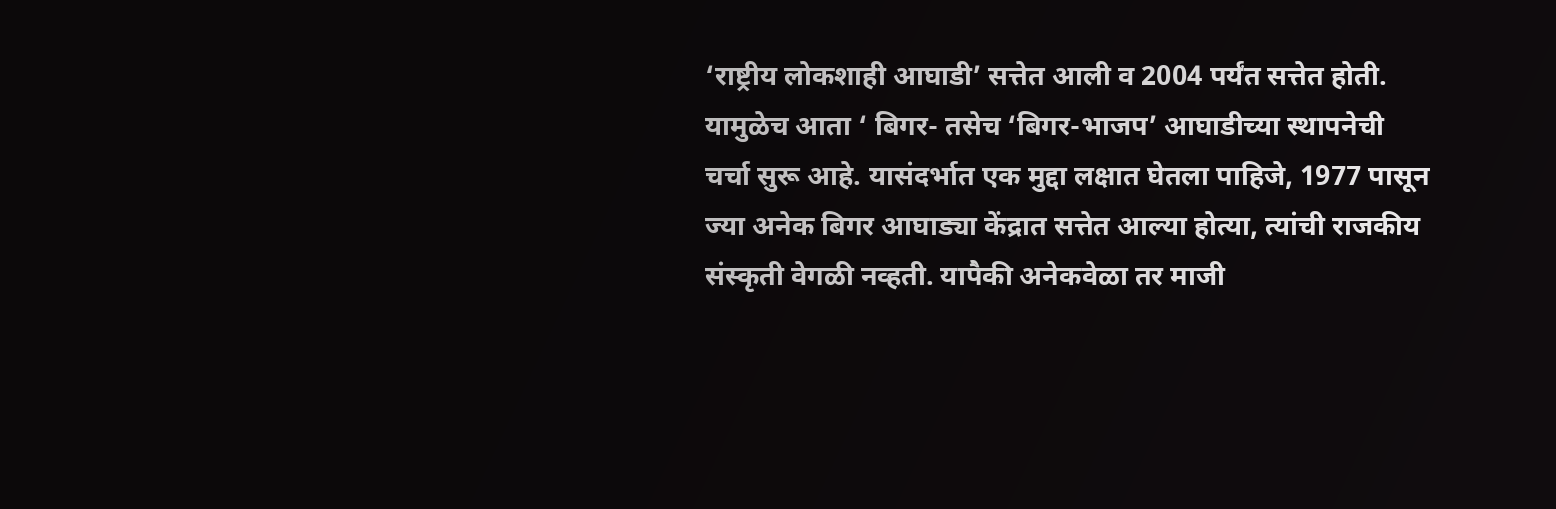‘राष्ट्रीय लोकशाही आघाडी’ सत्तेत आली व 2004 पर्यंत सत्तेत होती. यामुळेच आता ‘ बिगर- तसेच ‘बिगर-भाजप’ आघाडीच्या स्थापनेची चर्चा सुरू आहे. यासंदर्भात एक मुद्दा लक्षात घेतला पाहिजे, 1977 पासून ज्या अनेक बिगर आघाड्या केंद्रात सत्तेत आल्या होत्या, त्यांची राजकीय संस्कृती वेगळी नव्हती. यापैकी अनेकवेळा तर माजी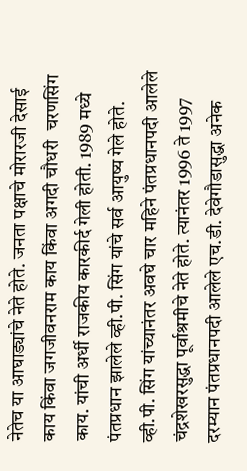नेतेच या आघाड्यांचे नेते होते. जनता पक्षाचे मोरारजी देसाई काय किंवा जगजीवनराम काय किंवा अगदी चौधरी  चरणसिंग काय. यांची अर्धी राजकीय कारकीर्द गेली होती. 1989 मध्ये पंतप्रधान झालेले व्ही.पी. सिंग यांचे सर्व आयुष्य गेले होते. व्ही.पी. सिंग यांच्यानंतर अवघे चार महिने पंतप्रधानपदी आलेले चंद्रशेखरसुद्धा पूर्वाश्रमीचे नेते होते. त्यानंतर 1996 ते 1997 दरम्यान पंतप्रधानपदी आलेले एच.डी. देवेगौडासुद्धा अनेक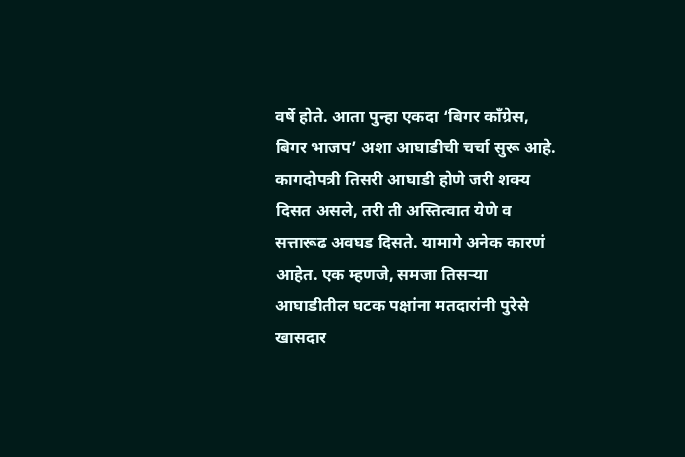वर्षे होते. आता पुन्हा एकदा ‘बिगर काँग्रेस, बिगर भाजप’ अशा आघाडीची चर्चा सुरू आहे.
कागदोपत्री तिसरी आघाडी होणे जरी शक्य दिसत असले, तरी ती अस्तित्वात येणे व सत्तारूढ अवघड दिसते. यामागे अनेक कारणं आहेत. एक म्हणजे, समजा तिसर्‍या आघाडीतील घटक पक्षांना मतदारांनी पुरेसे खासदार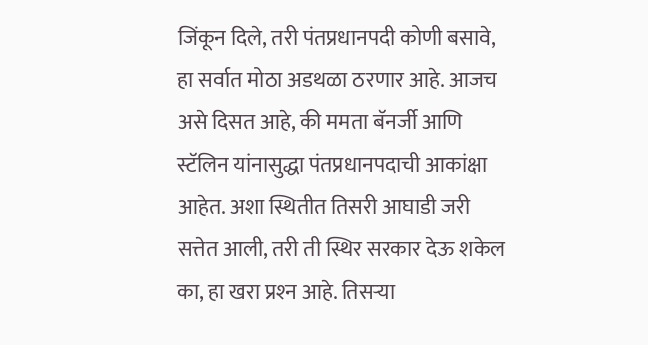जिंकून दिले, तरी पंतप्रधानपदी कोणी बसावे, हा सर्वात मोठा अडथळा ठरणार आहे. आजच असे दिसत आहे, की ममता बॅनर्जी आणि स्टॅलिन यांनासुद्धा पंतप्रधानपदाची आकांक्षा आहेत. अशा स्थितीत तिसरी आघाडी जरी सत्तेत आली, तरी ती स्थिर सरकार देऊ शकेल का, हा खरा प्रश्‍न आहे. तिसर्‍या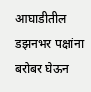आघाडीतील डझनभर पक्षांना बरोबर घेऊन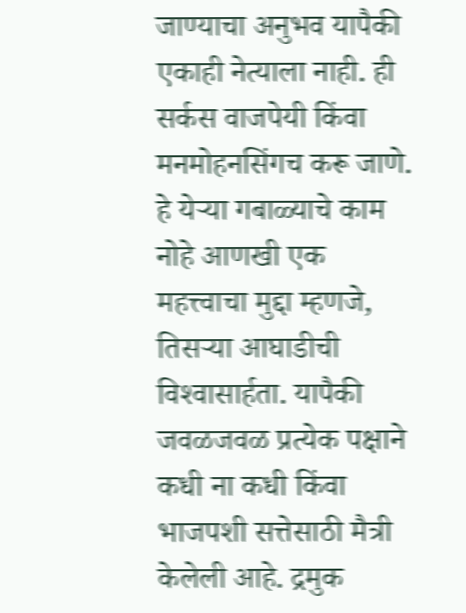जाण्याचा अनुभव यापैकी एकाही नेत्याला नाही. ही सर्कस वाजपेयी किंवा मनमोहनसिंगच करू जाणे. हे येर्‍या गबाळ्याचे काम नोहे आणखी एक महत्त्वाचा मुद्दा म्हणजे, तिसर्‍या आघाडीची विश्‍वासार्हता. यापैकी जवळजवळ प्रत्येक पक्षाने कधी ना कधी किंवा भाजपशी सत्तेसाठी मैत्री केलेली आहे. द्रमुक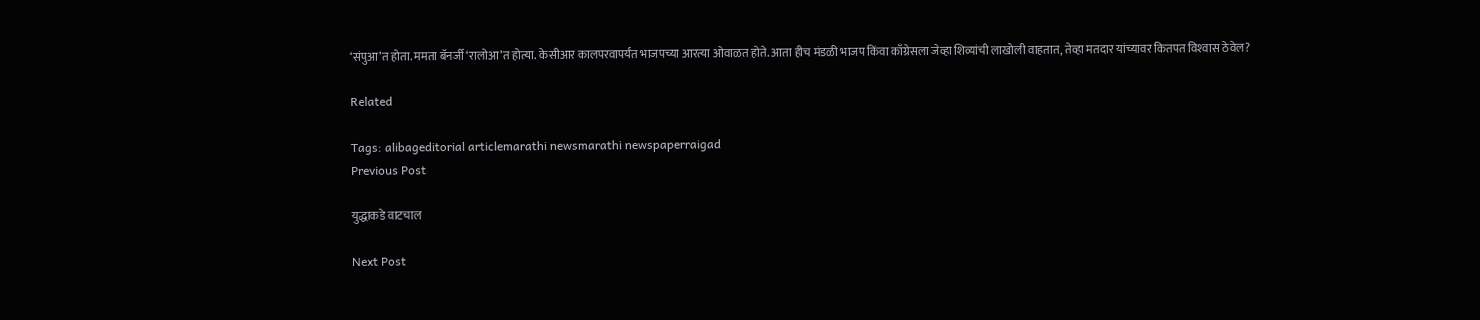‘संपुआ’त होता. ममता बॅनर्जी ‘रालोआ’त होत्या. केसीआर कालपरवापर्यंत भाजपच्या आरत्या ओवाळत होते. आता हीच मंडळी भाजप किंवा काँग्रेसला जेव्हा शिव्यांची लाखोली वाहतात, तेव्हा मतदार यांच्यावर कितपत विश्‍वास ठेवेल?

Related

Tags: alibageditorial articlemarathi newsmarathi newspaperraigad
Previous Post

युद्धाकडे वाटचाल

Next Post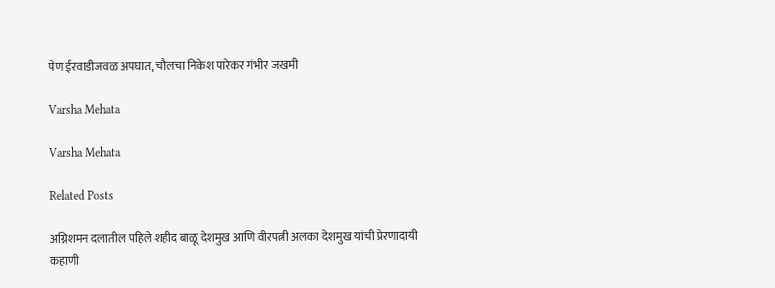पेण ईरवाडीजवळ अपघात, चौलचा निकेश पारेकर गंभीर जखमी

Varsha Mehata

Varsha Mehata

Related Posts

अग्निशमन दलातील पहिले शहीद बाळू देशमुख आणि वीरपत्नी अलका देशमुख यांची प्रेरणादायी कहाणी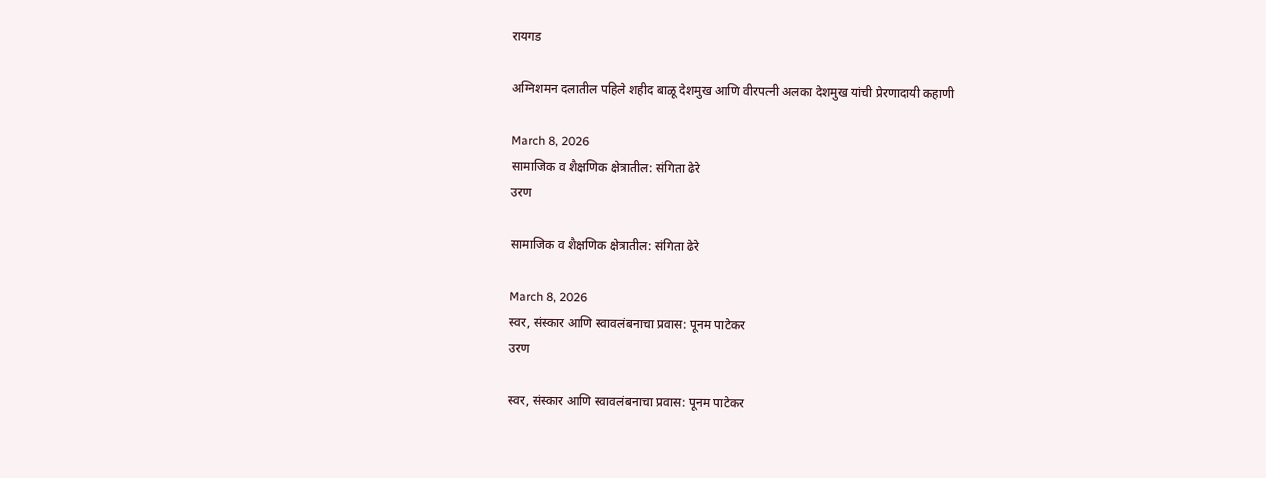रायगड

अग्निशमन दलातील पहिले शहीद बाळू देशमुख आणि वीरपत्नी अलका देशमुख यांची प्रेरणादायी कहाणी

March 8, 2026
सामाजिक व शैक्षणिक क्षेत्रातील: संगिता ढेरे
उरण

सामाजिक व शैक्षणिक क्षेत्रातील: संगिता ढेरे

March 8, 2026
स्वर, संस्कार आणि स्वावलंबनाचा प्रवास: पूनम पाटेकर
उरण

स्वर, संस्कार आणि स्वावलंबनाचा प्रवास: पूनम पाटेकर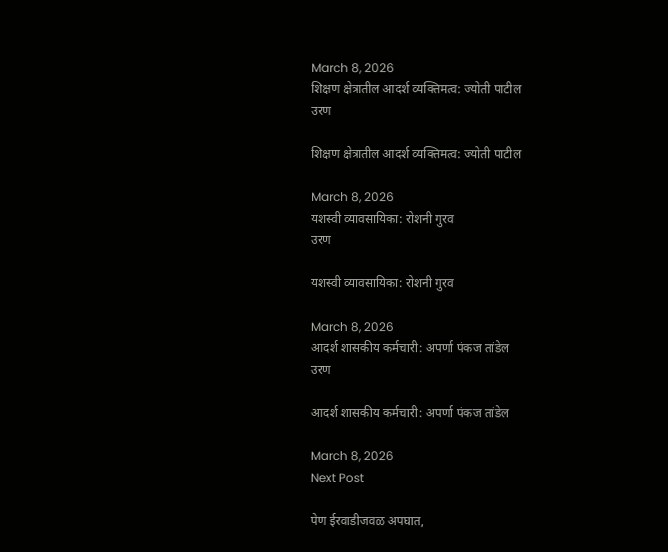March 8, 2026
शिक्षण क्षेत्रातील आदर्श व्यक्तिमत्व: ज्योती पाटील
उरण

शिक्षण क्षेत्रातील आदर्श व्यक्तिमत्व: ज्योती पाटील

March 8, 2026
यशस्वी व्यावसायिका: रोशनी गुरव
उरण

यशस्वी व्यावसायिका: रोशनी गुरव

March 8, 2026
आदर्श शासकीय कर्मचारी: अपर्णा पंकज तांडेल
उरण

आदर्श शासकीय कर्मचारी: अपर्णा पंकज तांडेल

March 8, 2026
Next Post

पेण ईरवाडीजवळ अपघात,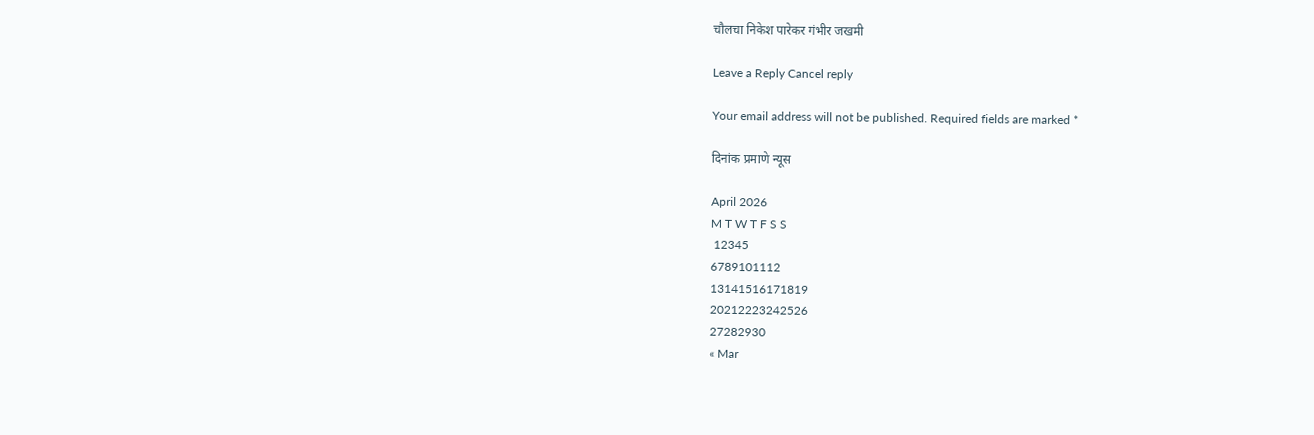चौलचा निकेश पारेकर गंभीर जखमी

Leave a Reply Cancel reply

Your email address will not be published. Required fields are marked *

दिनांक प्रमाणे न्यूस

April 2026
M T W T F S S
 12345
6789101112
13141516171819
20212223242526
27282930
« Mar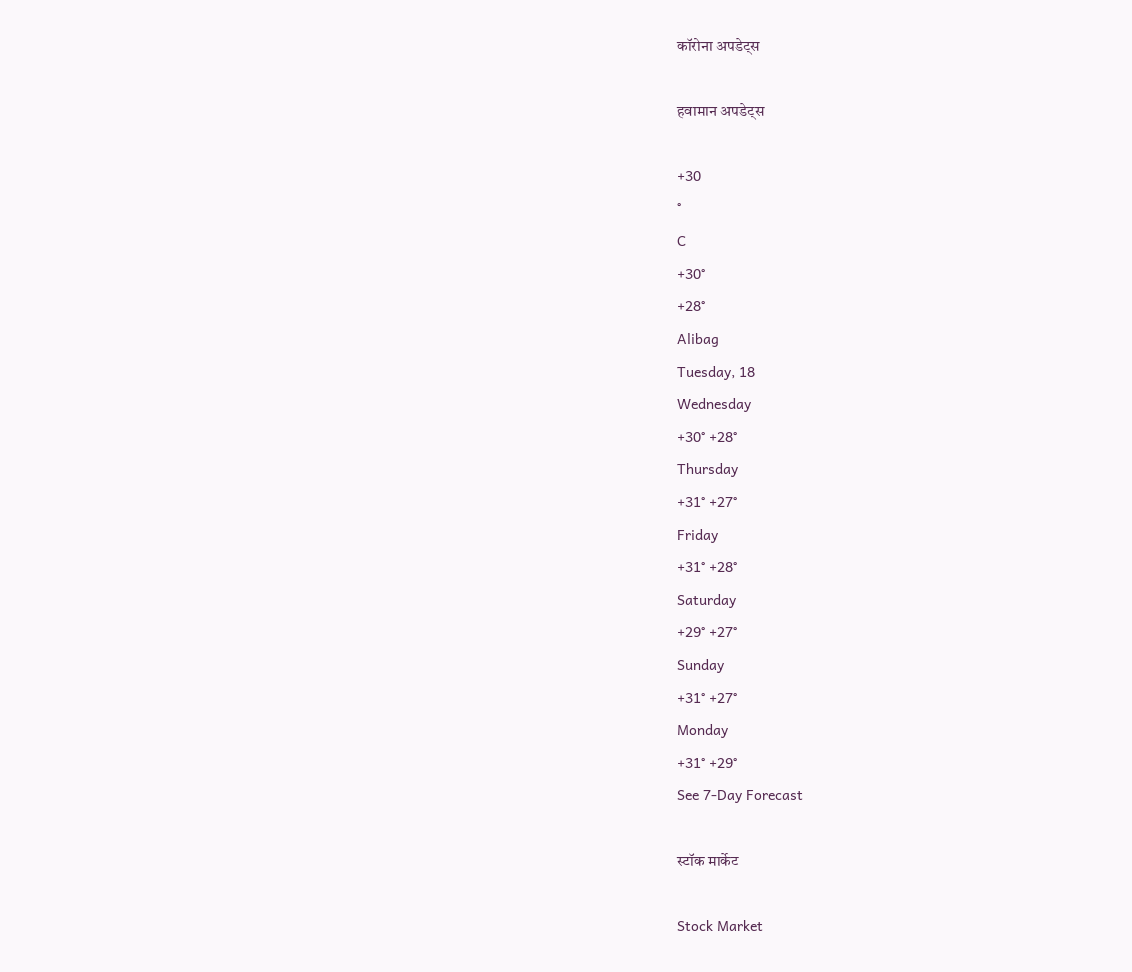कॉरोना अपडेट्स

हवामान अपडेट्स

+30
°
C
+30°
+28°
Alibag
Tuesday, 18
Wednesday
+30° +28°
Thursday
+31° +27°
Friday
+31° +28°
Saturday
+29° +27°
Sunday
+31° +27°
Monday
+31° +29°
See 7-Day Forecast

स्टॉक मार्केट

Stock Market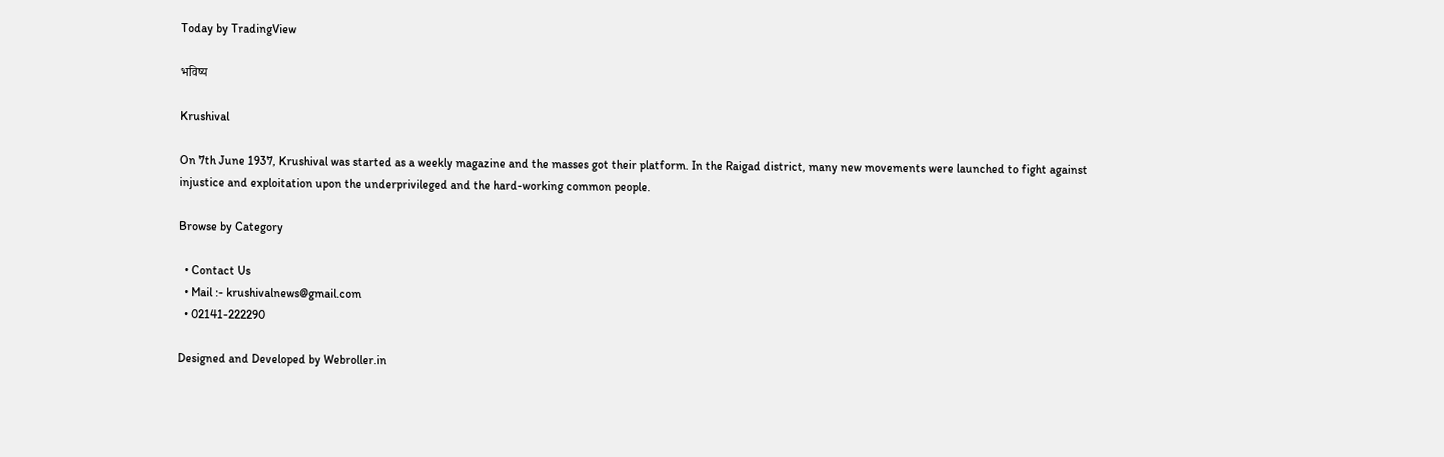Today by TradingView

भविष्य

Krushival

On 7th June 1937, Krushival was started as a weekly magazine and the masses got their platform. In the Raigad district, many new movements were launched to fight against injustice and exploitation upon the underprivileged and the hard-working common people.

Browse by Category

  • Contact Us
  • Mail :- krushivalnews@gmail.com
  • 02141-222290

Designed and Developed by Webroller.in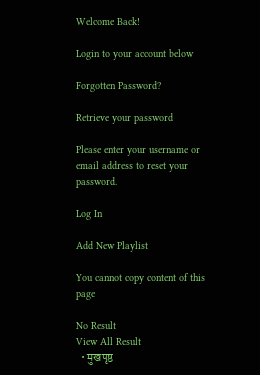Welcome Back!

Login to your account below

Forgotten Password?

Retrieve your password

Please enter your username or email address to reset your password.

Log In

Add New Playlist

You cannot copy content of this page

No Result
View All Result
  • मुखपृष्ठ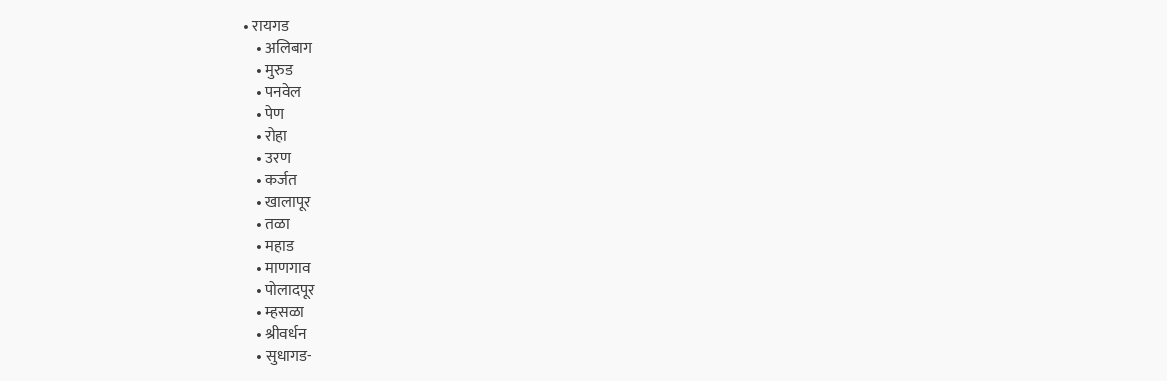• रायगड
    • अलिबाग
    • मुरुड
    • पनवेल
    • पेण
    • रोहा
    • उरण
    • कर्जत
    • खालापूर
    • तळा
    • महाड
    • माणगाव
    • पोलादपूर
    • म्हसळा
    • श्रीवर्धन
    • सुधागड-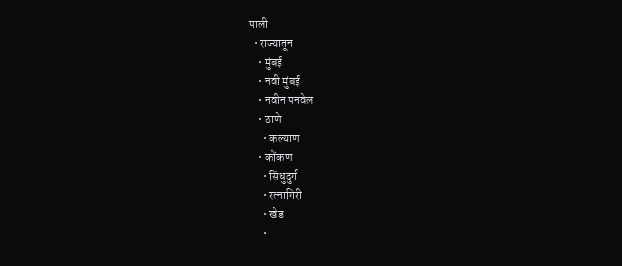पाली
  • राज्यातून
    • मुंबई
    • नवी मुंबई
    • नवीन पनवेल
    • ठाणे
      • कल्याण
    • कोंकण
      • सिंधुदुर्ग
      • रत्नागिरी
      • खेड
      •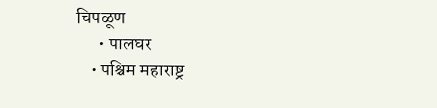चिपळूण
      • पालघर
    • पश्चिम महाराष्ट्र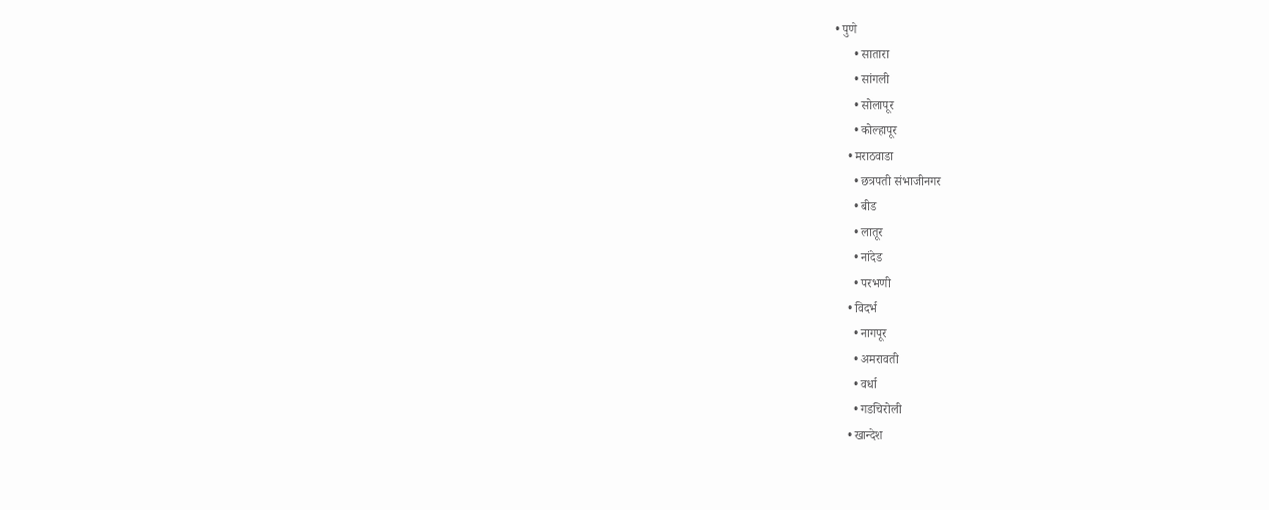• पुणे
      • सातारा
      • सांगली
      • सोलापूर
      • कोल्हापूर
    • मराठवाडा
      • छत्रपती संभाजीनगर
      • बीड
      • लातूर
      • नांदेड
      • परभणी
    • विदर्भ
      • नागपूर
      • अमरावती
      • वर्धा
      • गडचिरोली
    • खान्देश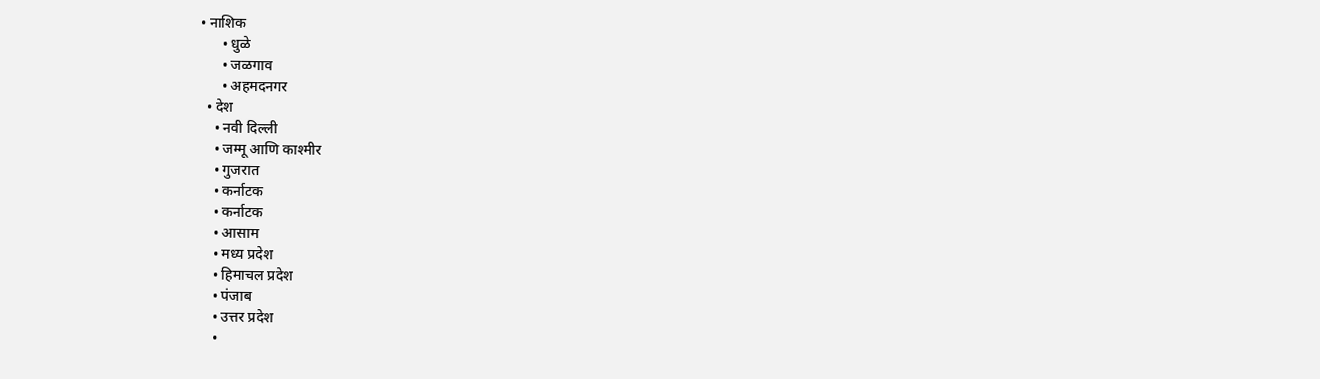• नाशिक
      • धुळे
      • जळगाव
      • अहमदनगर
  • देश
    • नवी दिल्ली
    • जम्मू आणि काश्मीर
    • गुजरात
    • कर्नाटक
    • कर्नाटक
    • आसाम
    • मध्य प्रदेश
    • हिमाचल प्रदेश
    • पंजाब
    • उत्तर प्रदेश
    •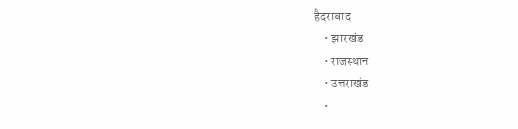हैदराबाद
    • झारखंड
    • राजस्थान
    • उत्तराखंड
    •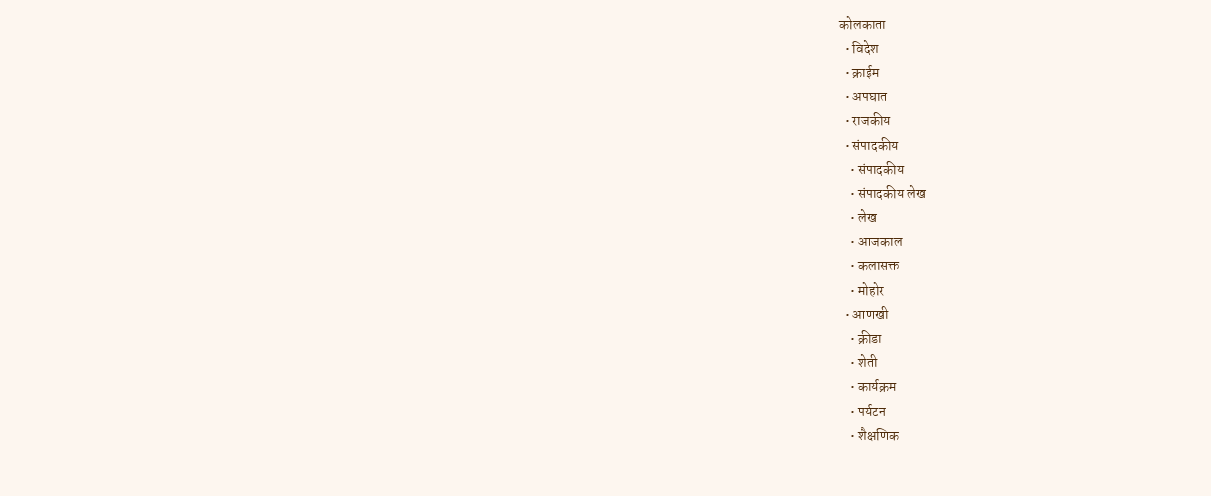कोलकाता
  • विदेश
  • क्राईम
  • अपघात
  • राजकीय
  • संपादकीय
    • संपादकीय
    • संपादकीय लेख
    • लेख
    • आजकाल
    • कलासक्त
    • मोहोर
  • आणखी
    • क्रीडा
    • शेती
    • कार्यक्रम
    • पर्यटन
    • शैक्षणिक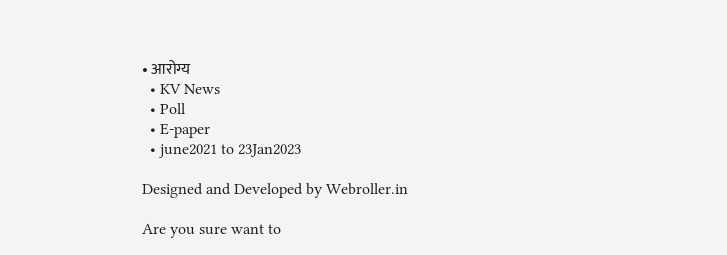• आरोग्य
  • KV News
  • Poll
  • E-paper
  • june2021 to 23Jan2023

Designed and Developed by Webroller.in

Are you sure want to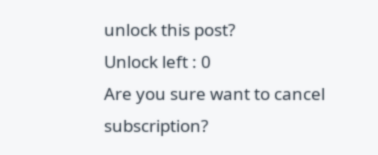unlock this post?
Unlock left : 0
Are you sure want to cancel subscription?